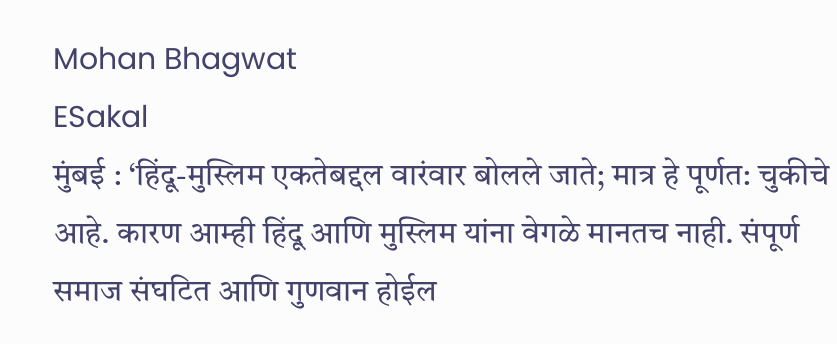Mohan Bhagwat
ESakal
मुंबई : ‘हिंदू-मुस्लिम एकतेबद्दल वारंवार बोलले जाते; मात्र हे पूर्णत: चुकीचे आहे. कारण आम्ही हिंदू आणि मुस्लिम यांना वेगळे मानतच नाही. संपूर्ण समाज संघटित आणि गुणवान होईल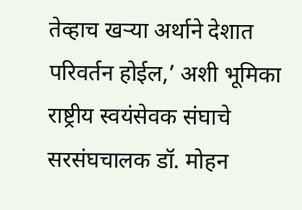तेव्हाच खऱ्या अर्थाने देशात परिवर्तन होईल,’ अशी भूमिका राष्ट्रीय स्वयंसेवक संघाचे सरसंघचालक डॉ. मोहन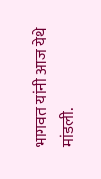भागवत यांनी आज येथे मांडली.